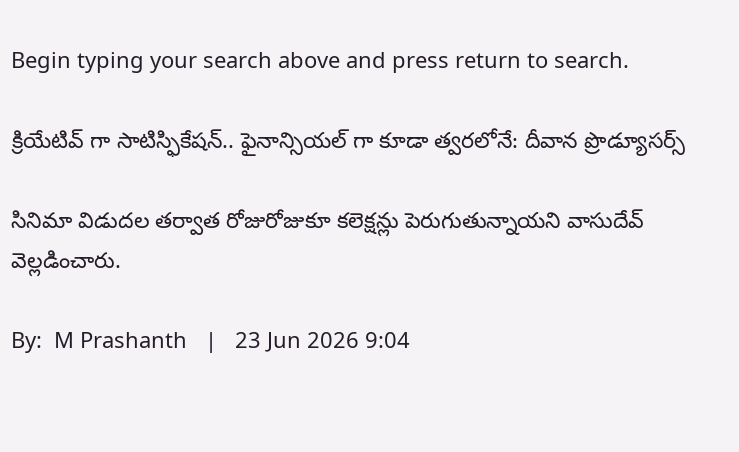Begin typing your search above and press return to search.

క్రియేటివ్ గా సాటిస్ఫికేషన్.. ఫైనాన్సియల్ గా కూడా త్వరలోనే: దీవాన ప్రొడ్యూసర్స్

సినిమా విడుదల తర్వాత రోజురోజుకూ కలెక్షన్లు పెరుగుతున్నాయని వాసుదేవ్ వెల్లడించారు.

By:  M Prashanth   |   23 Jun 2026 9:04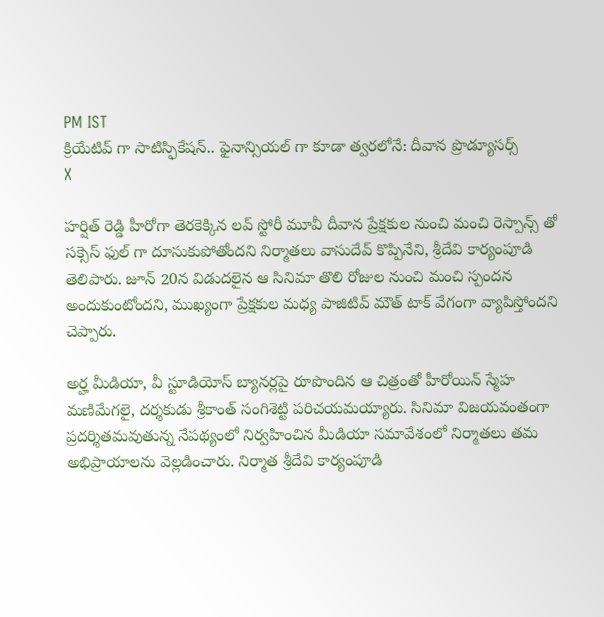PM IST
క్రియేటివ్ గా సాటిస్ఫికేషన్.. ఫైనాన్సియల్ గా కూడా త్వరలోనే: దీవాన ప్రొడ్యూసర్స్
X

హర్షిత్ రెడ్డి హీరోగా తెరకెక్కిన లవ్ స్టోరీ మూవీ దీవాన ప్రేక్షకుల నుంచి మంచి రెస్పాన్స్ తో సక్సెస్ ఫుల్ గా దూసుకుపోతోందని నిర్మాతలు వాసుదేవ్ కొప్పినేని, శ్రీదేవి కార్యంపూడి తెలిపారు. జూన్ 20న విడుదలైన ఆ సినిమా తొలి రోజుల నుంచి మంచి స్పందన అందుకుంటోందని, ముఖ్యంగా ప్రేక్షకుల మధ్య పాజిటివ్ మౌత్ టాక్ వేగంగా వ్యాపిస్తోందని చెప్పారు.

అర్హ మీడియా, వీ స్టూడియోస్ బ్యానర్లపై రూపొందిన ఆ చిత్రంతో హీరోయిన్ స్మేహ మణిమేగలై, దర్శకుడు శ్రీకాంత్ సంగిశెట్టి పరిచయమయ్యారు. సినిమా విజయవంతంగా ప్రదర్శితమవుతున్న నేపథ్యంలో నిర్వహించిన మీడియా సమావేశంలో నిర్మాతలు తమ అభిప్రాయాలను వెల్లడించారు. నిర్మాత శ్రీదేవి కార్యంపూడి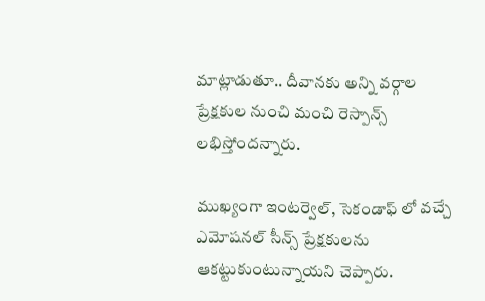మాట్లాడుతూ.. దీవానకు అన్ని వర్గాల ప్రేక్షకుల నుంచి మంచి రెస్పాన్స్ లభిస్తోందన్నారు.

ముఖ్యంగా ఇంటర్వెల్, సెకండాఫ్‌ లో వచ్చే ఎమోషనల్ సీన్స్ ప్రేక్షకులను ఆకట్టుకుంటున్నాయని చెప్పారు.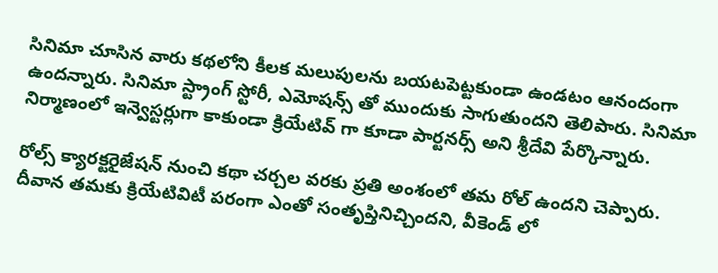సినిమా చూసిన వారు కథలోని కీలక మలుపులను బయటపెట్టకుండా ఉండటం ఆనందంగా ఉందన్నారు. సినిమా స్ట్రాంగ్ స్టోరీ, ఎమోషన్స్ తో ముందుకు సాగుతుందని తెలిపారు. సినిమా నిర్మాణంలో ఇన్వెస్టర్లుగా కాకుండా క్రియేటివ్ గా కూడా పార్టనర్స్ అని శ్రీదేవి పేర్కొన్నారు.

రోల్స్ క్యారక్టరైజేషన్ నుంచి కథా చర్చల వరకు ప్రతి అంశంలో తమ రోల్ ఉందని చెప్పారు. దీవాన తమకు క్రియేటివిటీ పరంగా ఎంతో సంతృప్తినిచ్చిందని, వీకెండ్ లో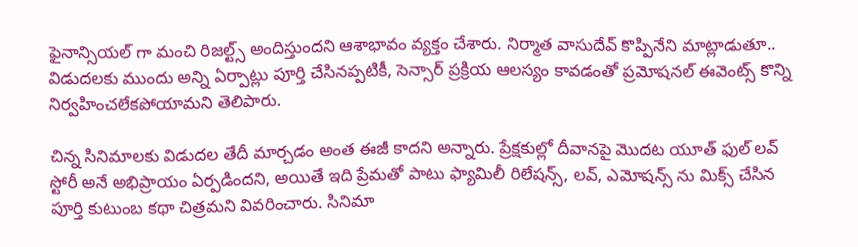ఫైనాన్సియల్ గా మంచి రిజల్ట్స్ అందిస్తుందని ఆశాభావం వ్యక్తం చేశారు. నిర్మాత వాసుదేవ్ కొప్పినేని మాట్లాడుతూ.. విడుదలకు ముందు అన్ని ఏర్పాట్లు పూర్తి చేసినప్పటికీ, సెన్సార్ ప్రక్రియ ఆలస్యం కావడంతో ప్రమోషనల్ ఈవెంట్స్ కొన్ని నిర్వహించలేకపోయామని తెలిపారు.

చిన్న సినిమాలకు విడుదల తేదీ మార్చడం అంత ఈజీ కాదని అన్నారు. ప్రేక్షకుల్లో దీవానపై మొదట యూత్‌ ఫుల్ లవ్ స్టోరీ అనే అభిప్రాయం ఏర్పడిందని, అయితే ఇది ప్రేమతో పాటు ఫ్యామిలీ రిలేషన్స్, లవ్, ఎమోషన్స్ ను మిక్స్ చేసిన పూర్తి కుటుంబ కథా చిత్రమని వివరించారు. సినిమా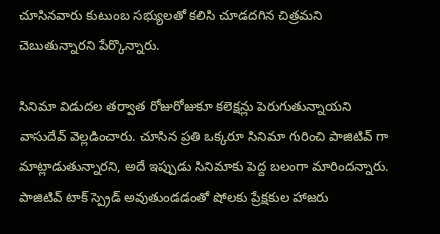చూసినవారు కుటుంబ సభ్యులతో కలిసి చూడదగిన చిత్రమని చెబుతున్నారని పేర్కొన్నారు.

సినిమా విడుదల తర్వాత రోజురోజుకూ కలెక్షన్లు పెరుగుతున్నాయని వాసుదేవ్ వెల్లడించారు. చూసిన ప్రతి ఒక్కరూ సినిమా గురించి పాజిటివ్ గా మాట్లాడుతున్నారని, అదే ఇప్పుడు సినిమాకు పెద్ద బలంగా మారిందన్నారు. పాజిటివ్ టాక్ స్ప్రెడ్ అవుతుండడంతో షోలకు ప్రేక్షకుల హాజరు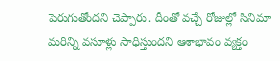పెరుగుతోందని చెప్పారు. దీంతో వచ్చే రోజుల్లో సినిమా మరిన్ని వసూళ్లు సాధిస్తుందని ఆశాభావం వ్యక్తం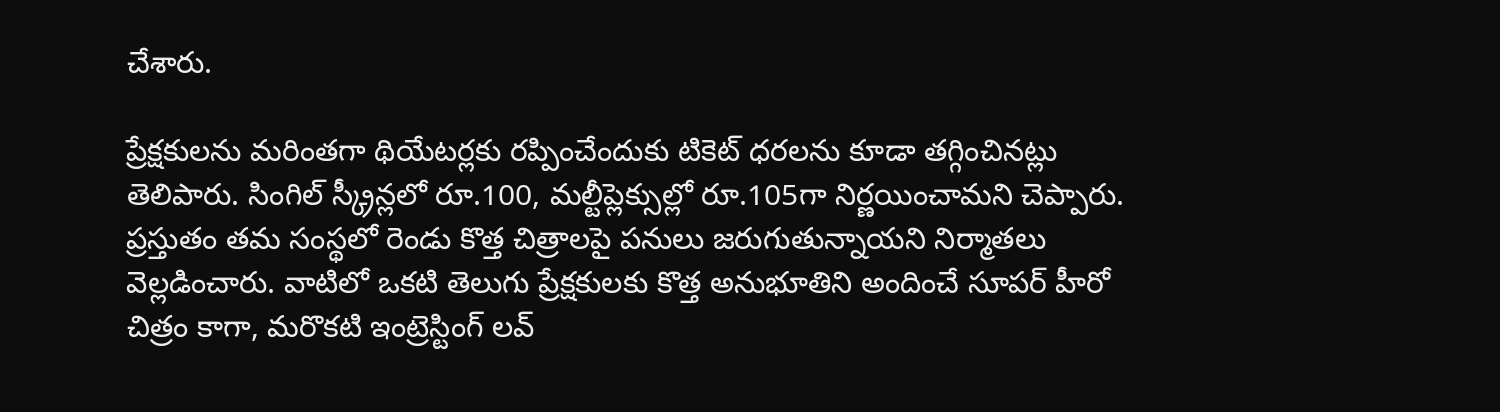చేశారు.

ప్రేక్షకులను మరింతగా థియేటర్లకు రప్పించేందుకు టికెట్ ధరలను కూడా తగ్గించినట్లు తెలిపారు. సింగిల్ స్క్రీన్లలో రూ.100, మల్టీప్లెక్సుల్లో రూ.105గా నిర్ణయించామని చెప్పారు. ప్రస్తుతం తమ సంస్థలో రెండు కొత్త చిత్రాలపై పనులు జరుగుతున్నాయని నిర్మాతలు వెల్లడించారు. వాటిలో ఒకటి తెలుగు ప్రేక్షకులకు కొత్త అనుభూతిని అందించే సూపర్ హీరో చిత్రం కాగా, మరొకటి ఇంట్రెస్టింగ్ లవ్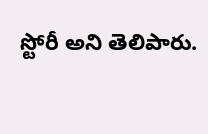స్టోరీ అని తెలిపారు.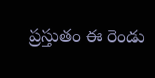ప్రస్తుతం ఈ రెండు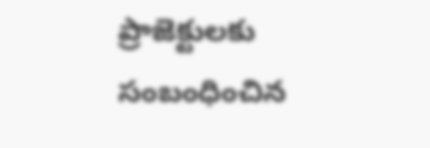ప్రాజెక్టులకు సంబంధించిన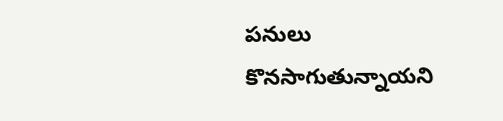పనులు కొనసాగుతున్నాయని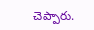చెప్పారు.